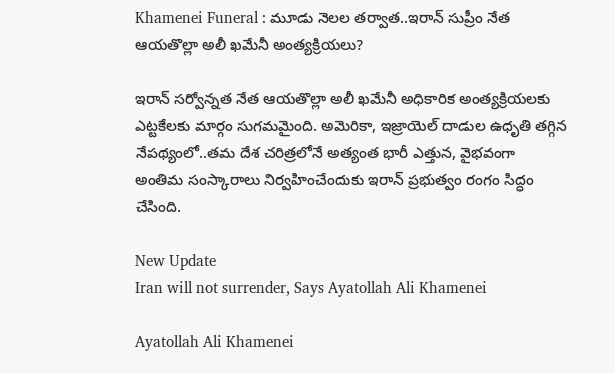Khamenei Funeral : మూడు నెలల తర్వాత..ఇరాన్ సుప్రీం నేత ఆయతొల్లా అలీ ఖమేనీ అంత్యక్రియలు?

ఇరాన్ సర్వోన్నత నేత ఆయతొల్లా అలీ ఖమేనీ అధికారిక అంత్యక్రియలకు ఎట్టకేలకు మార్గం సుగమమైంది. అమెరికా, ఇజ్రాయెల్ దాడుల ఉధృతి తగ్గిన నేపథ్యంలో..తమ దేశ చరిత్రలోనే అత్యంత భారీ ఎత్తున, వైభవంగా అంతిమ సంస్కారాలు నిర్వహించేందుకు ఇరాన్ ప్రభుత్వం రంగం సిద్ధం చేసింది.

New Update
Iran will not surrender, Says Ayatollah Ali Khamenei

Ayatollah Ali Khamenei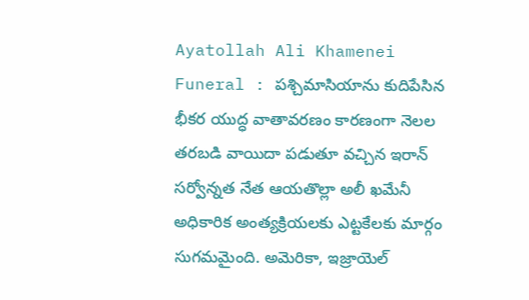Ayatollah Ali Khamenei Funeral : పశ్చిమాసియాను కుదిపేసిన భీకర యుద్ధ వాతావరణం కారణంగా నెలల తరబడి వాయిదా పడుతూ వచ్చిన ఇరాన్ సర్వోన్నత నేత ఆయతొల్లా అలీ ఖమేనీ అధికారిక అంత్యక్రియలకు ఎట్టకేలకు మార్గం సుగమమైంది. అమెరికా, ఇజ్రాయెల్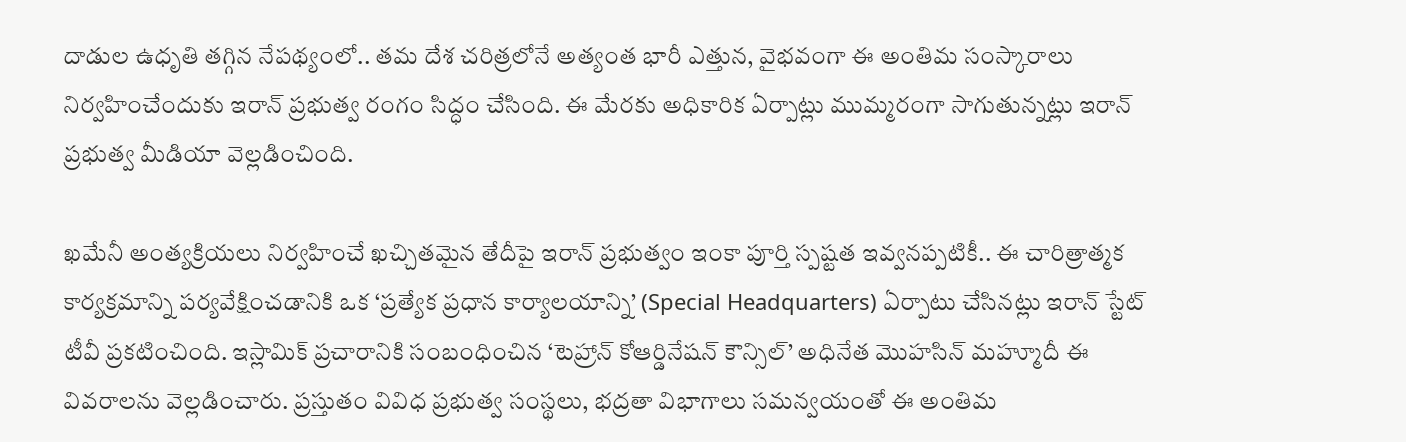దాడుల ఉధృతి తగ్గిన నేపథ్యంలో.. తమ దేశ చరిత్రలోనే అత్యంత భారీ ఎత్తున, వైభవంగా ఈ అంతిమ సంస్కారాలు నిర్వహించేందుకు ఇరాన్ ప్రభుత్వ రంగం సిద్ధం చేసింది. ఈ మేరకు అధికారిక ఏర్పాట్లు ముమ్మరంగా సాగుతున్నట్లు ఇరాన్ ప్రభుత్వ మీడియా వెల్లడించింది.

ఖమేనీ అంత్యక్రియలు నిర్వహించే ఖచ్చితమైన తేదీపై ఇరాన్ ప్రభుత్వం ఇంకా పూర్తి స్పష్టత ఇవ్వనప్పటికీ.. ఈ చారిత్రాత్మక కార్యక్రమాన్ని పర్యవేక్షించడానికి ఒక ‘ప్రత్యేక ప్రధాన కార్యాలయాన్ని’ (Special Headquarters) ఏర్పాటు చేసినట్లు ఇరాన్ స్టేట్ టీవీ ప్రకటించింది. ఇస్లామిక్ ప్రచారానికి సంబంధించిన ‘టెహ్రాన్ కోఆర్డినేషన్ కౌన్సిల్’ అధినేత మొహసిన్ మహ్మూదీ ఈ వివరాలను వెల్లడించారు. ప్రస్తుతం వివిధ ప్రభుత్వ సంస్థలు, భద్రతా విభాగాలు సమన్వయంతో ఈ అంతిమ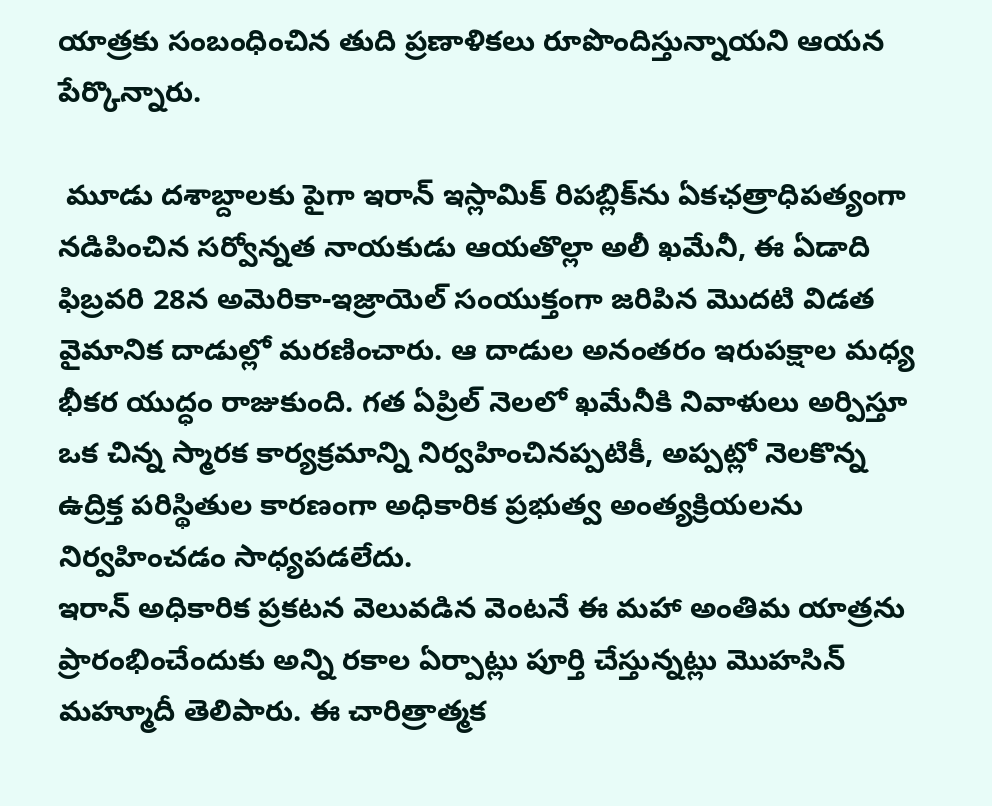యాత్రకు సంబంధించిన తుది ప్రణాళికలు రూపొందిస్తున్నాయని ఆయన పేర్కొన్నారు.

 మూడు దశాబ్దాలకు పైగా ఇరాన్ ఇస్లామిక్ రిపబ్లిక్‌ను ఏకఛత్రాధిపత్యంగా నడిపించిన సర్వోన్నత నాయకుడు ఆయతొల్లా అలీ ఖమేనీ, ఈ ఏడాది ఫిబ్రవరి 28న అమెరికా-ఇజ్రాయెల్ సంయుక్తంగా జరిపిన మొదటి విడత వైమానిక దాడుల్లో మరణించారు. ఆ దాడుల అనంతరం ఇరుపక్షాల మధ్య భీకర యుద్ధం రాజుకుంది. గత ఏప్రిల్ నెలలో ఖమేనీకి నివాళులు అర్పిస్తూ ఒక చిన్న స్మారక కార్యక్రమాన్ని నిర్వహించినప్పటికీ, అప్పట్లో నెలకొన్న ఉద్రిక్త పరిస్థితుల కారణంగా అధికారిక ప్రభుత్వ అంత్యక్రియలను నిర్వహించడం సాధ్యపడలేదు.
ఇరాన్ అధికారిక ప్రకటన వెలువడిన వెంటనే ఈ మహా అంతిమ యాత్రను ప్రారంభించేందుకు అన్ని రకాల ఏర్పాట్లు పూర్తి చేస్తున్నట్లు మొహసిన్ మహ్మూదీ తెలిపారు. ఈ చారిత్రాత్మక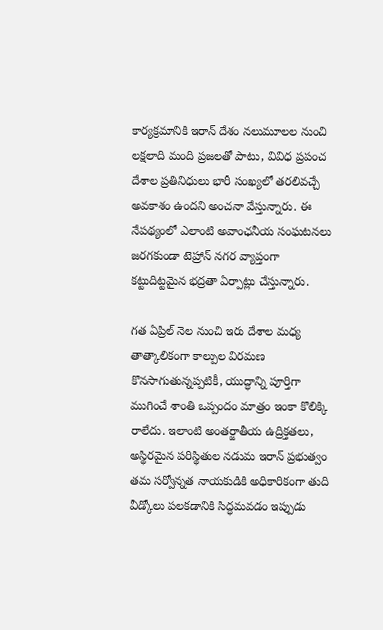కార్యక్రమానికి ఇరాన్ దేశం నలుమూలల నుంచి లక్షలాది మంది ప్రజలతో పాటు, వివిధ ప్రపంచ దేశాల ప్రతినిధులు భారీ సంఖ్యలో తరలివచ్చే అవకాశం ఉందని అంచనా వేస్తున్నారు. ఈ నేపథ్యంలో ఎలాంటి అవాంఛనీయ సంఘటనలు జరగకుండా టెహ్రాన్ నగర వ్యాప్తంగా కట్టుదిట్టమైన భద్రతా ఏర్పాట్లు చేస్తున్నారు.

గత ఏప్రిల్ నెల నుంచి ఇరు దేశాల మధ్య తాత్కాలికంగా కాల్పుల విరమణ కొనసాగుతున్నప్పటికీ, యుద్ధాన్ని పూర్తిగా ముగించే శాంతి ఒప్పందం మాత్రం ఇంకా కొలిక్కి రాలేదు. ఇలాంటి అంతర్జాతీయ ఉద్రిక్తతలు, అస్థిరమైన పరిస్థితుల నడుమ ఇరాన్ ప్రభుత్వం తమ సర్వోన్నత నాయకుడికి అధికారికంగా తుది వీడ్కోలు పలకడానికి సిద్ధమవడం ఇప్పుడు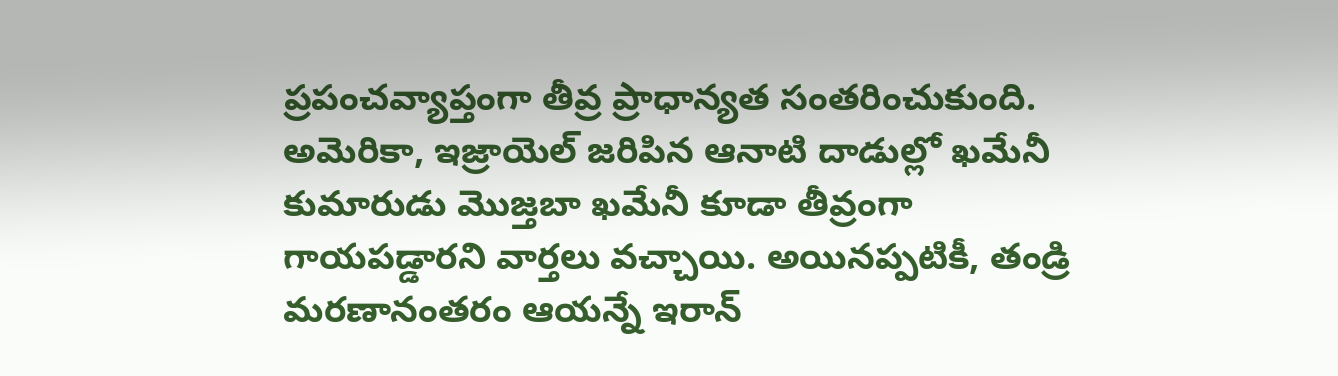ప్రపంచవ్యాప్తంగా తీవ్ర ప్రాధాన్యత సంతరించుకుంది.  అమెరికా, ఇజ్రాయెల్ జరిపిన ఆనాటి దాడుల్లో ఖమేనీ కుమారుడు మొజ్తబా ఖమేనీ కూడా తీవ్రంగా గాయపడ్డారని వార్తలు వచ్చాయి. అయినప్పటికీ, తండ్రి మరణానంతరం ఆయన్నే ఇరాన్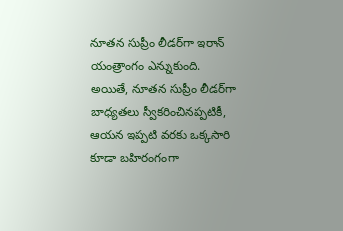నూతన సుప్రీం లీడర్‌గా ఇరాన్ యంత్రాంగం ఎన్నుకుంది. అయితే, నూతన సుప్రీం లీడర్‌గా బాధ్యతలు స్వీకరించినప్పటికీ, ఆయన ఇప్పటి వరకు ఒక్కసారి కూడా బహిరంగంగా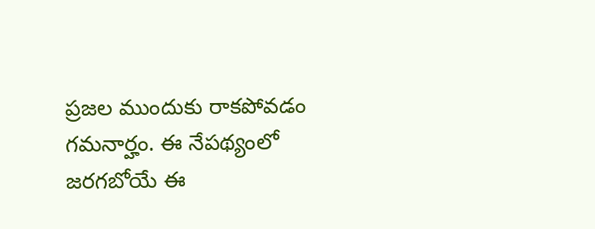ప్రజల ముందుకు రాకపోవడం గమనార్హం. ఈ నేపథ్యంలో జరగబోయే ఈ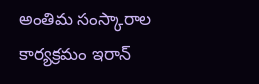అంతిమ సంస్కారాల కార్యక్రమం ఇరాన్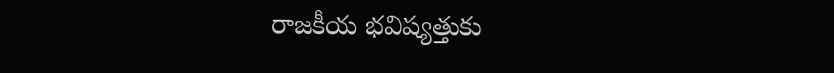రాజకీయ భవిష్యత్తుకు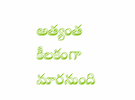అత్యంత కీలకంగా మారనుంది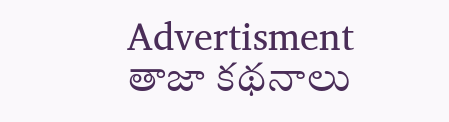Advertisment
తాజా కథనాలు